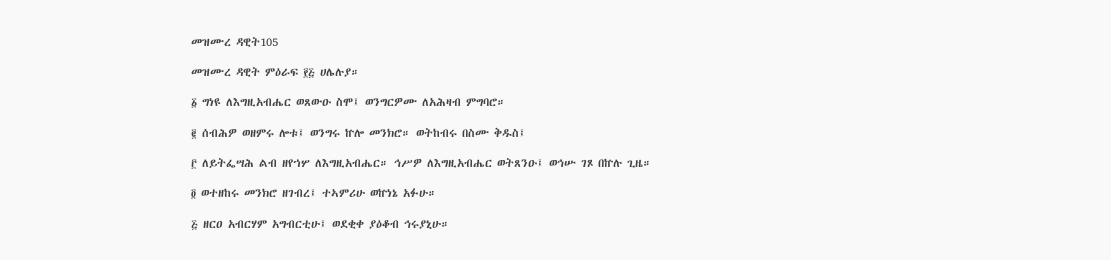መዝሙረ ዳዊት105

መዝሙረ ዳዊት ምዕራፍ ፻፭ ሀሌሉያ።

፩ ግነዩ ለእግዚአብሔር ወጸውዑ ስሞ፤ ወንግርዎሙ ለአሕዛብ ምግባሮ።

፪ ሰብሕዎ ወዘምሩ ሎቱ፤ ወንግሩ ኵሎ መንክሮ። ወትከብሩ በስሙ ቅዱስ፤

፫ ለይትፌሣሕ ልብ ዘየኀሦ ለእግዚአብሔር። ኅሥዎ ለእግዚአብሔር ወትጸንዑ፤ ወኅሡ ገጾ በኵሉ ጊዜ።

፬ ወተዘከሩ መንክሮ ዘገብረ፤ ተኣምሪሁ ወኵነኔ አፉሁ።

፭ ዘርዐ አብርሃም አግብርቲሁ፤ ወደቂቀ ያዕቆብ ኅሩያኒሁ።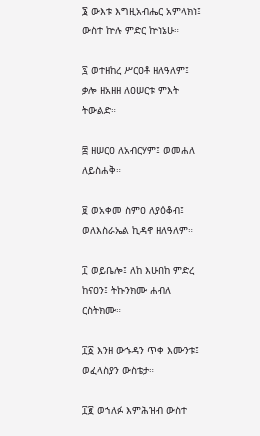፮ ውእቱ እግዚአብሔር አምላክነ፤ ውስተ ኵሉ ምድር ኵነኔሁ።

፯ ወተዘከረ ሥርዐቶ ዘለዓለም፤ ቃሎ ዘአዘዘ ለዐሠርቱ ምእት ትውልድ።

፰ ዘሠርዐ ለአብርሃም፤ ወመሐለ ለይስሐቅ።

፱ ወአቀመ ስምዐ ለያዕቆብ፤ ወለእስራኤል ኪዳኖ ዘለዓለም።

፲ ወይቤሎ፤ ለከ እሁበከ ምድረ ከናዐን፤ ትኩንክሙ ሐብለ ርስትክሙ።

፲፩ እንዘ ውኁዳን ጥቀ እሙንቱ፤ ወፈላስያን ውስቴታ።

፲፪ ወኀለፉ እምሕዝብ ውስተ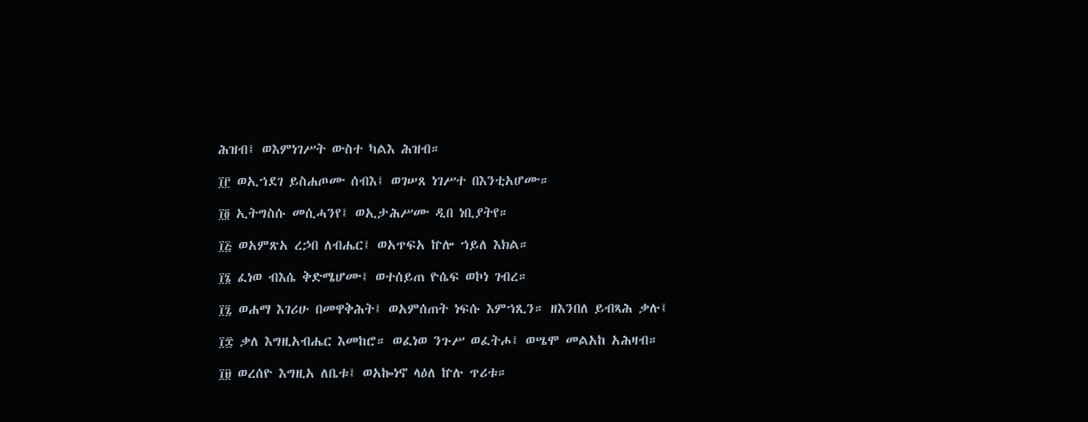ሕዝብ፤ ወእምነገሥት ውስተ ካልእ ሕዝብ።

፲፫ ወኢኀደገ ይስሐጦሙ ሰብእ፤ ወገሠጸ ነገሥተ በእንቲአሆሙ።

፲፬ ኢትግስሱ መሲሓንየ፤ ወኢታሕሥሙ ዲበ ነቢያትየ።

፲፭ ወአምጽአ ረኃበ ለብሔር፤ ወአጥፍአ ኵሎ ኀይለ እክል።

፲፮ ፈነወ ብእሴ ቅድሜሆሙ፤ ወተሰይጠ ዮሴፍ ወኮነ ገብረ።

፲፯ ወሐማ እገሪሁ በመዋቅሕት፤ ወአምሰጠት ነፍሱ እምኀጺን። ዘእንበለ ይብጻሕ ቃሉ፤

፲፰ ቃለ እግዚአብሔር እመከሮ። ወፈነወ ንጉሥ ወፈትሖ፤ ወሤሞ መልአከ አሕዛብ።

፲፱ ወረሰዮ እግዚአ ለቤቱ፤ ወአኰነኖ ላዕለ ኵሉ ጥሪቱ።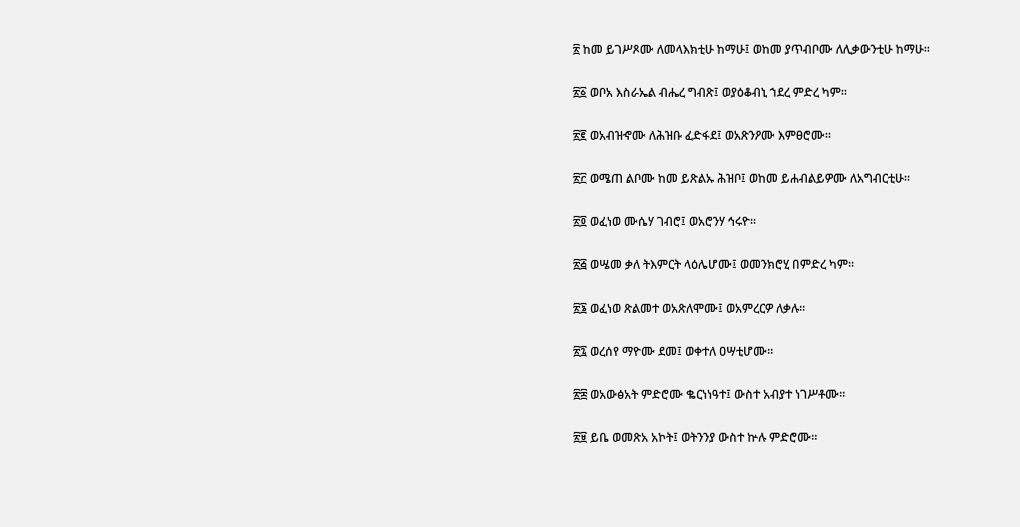፳ ከመ ይገሥጾሙ ለመላእክቲሁ ከማሁ፤ ወከመ ያጥብቦሙ ለሊቃውንቲሁ ከማሁ።

፳፩ ወቦአ እስራኤል ብሔረ ግብጽ፤ ወያዕቆብኒ ኀደረ ምድረ ካም።

፳፪ ወአብዝኆሙ ለሕዝቡ ፈድፋደ፤ ወአጽንዖሙ እምፀሮሙ።

፳፫ ወሜጠ ልቦሙ ከመ ይጽልኡ ሕዝቦ፤ ወከመ ይሐብልይዎሙ ለአግብርቲሁ።

፳፬ ወፈነወ ሙሴሃ ገብሮ፤ ወአሮንሃ ኅሩዮ።

፳፭ ወሤመ ቃለ ትእምርት ላዕሌሆሙ፤ ወመንክሮሂ በምድረ ካም።

፳፮ ወፈነወ ጽልመተ ወአጽለሞሙ፤ ወአምረርዎ ለቃሉ።

፳፯ ወረሰየ ማዮሙ ደመ፤ ወቀተለ ዐሣቲሆሙ።

፳፰ ወአውፅአት ምድሮሙ ቈርነነዓተ፤ ውስተ አብያተ ነገሥቶሙ።

፳፱ ይቤ ወመጽአ አኮት፤ ወትንንያ ውስተ ኵሉ ምድሮሙ።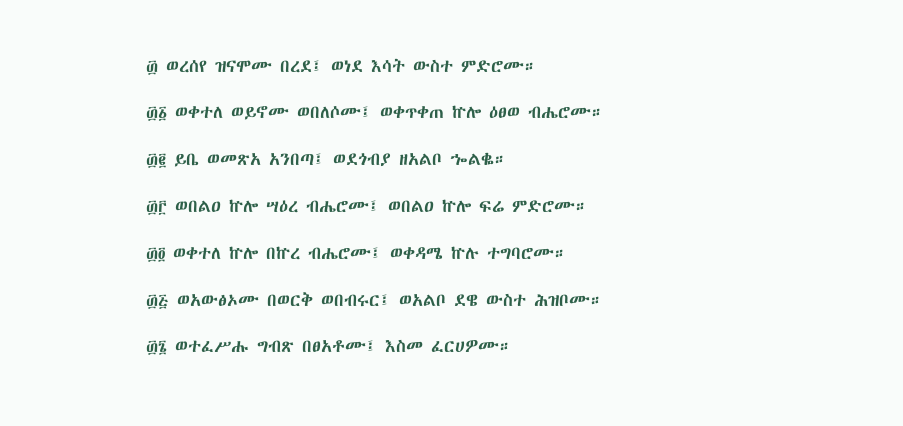፴ ወረሰየ ዝናሞሙ በረደ፤ ወነደ እሳት ውስተ ምድሮሙ።

፴፩ ወቀተለ ወይኖሙ ወበለሶሙ፤ ወቀጥቀጠ ኵሎ ዕፀወ ብሔሮሙ።

፴፪ ይቤ ወመጽአ አንበጣ፤ ወደጎብያ ዘአልቦ ኈልቈ።

፴፫ ወበልዐ ኵሎ ሣዕረ ብሔሮሙ፤ ወበልዐ ኵሎ ፍሬ ምድሮሙ።

፴፬ ወቀተለ ኵሎ በኵረ ብሔሮሙ፤ ወቀዳሜ ኵሉ ተግባሮሙ።

፴፭ ወአውፅኦሙ በወርቅ ወበብሩር፤ ወአልቦ ደዌ ውስተ ሕዝቦሙ።

፴፮ ወተፈሥሑ ግብጽ በፀአቶሙ፤ እስመ ፈርሀዎሙ።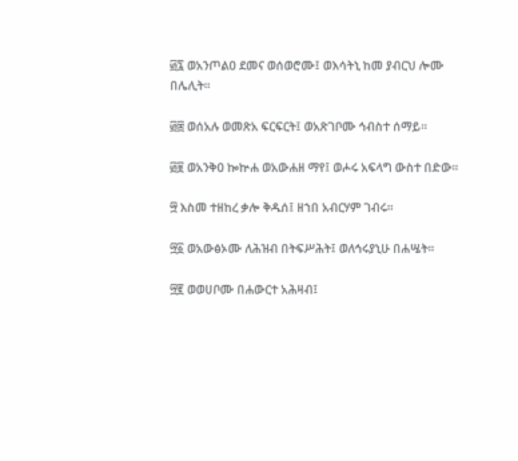፴፯ ወአንጦልዐ ደመና ወሰወሮሙ፤ ወእሳትኒ ከመ ያብርህ ሎሙ በሌሊት።

፴፰ ወሰአሉ ወመጽአ ፍርፍርት፤ ወአጽገቦሙ ኅብስተ ሰማይ።

፴፱ ወአንቅዐ ኰኵሐ ወአውሐዘ ማየ፤ ወሖሩ አፍላግ ውስተ በድው።

፵ እስመ ተዘከረ ቃሎ ቅዱሰ፤ ዘኀበ አብርሃም ገብሩ።

፵፩ ወአውፅኦሙ ለሕዝብ በትፍሥሕት፤ ወለኅሩያኒሁ በሐሤት።

፵፪ ወወሀቦሙ በሐውርተ አሕዛብ፤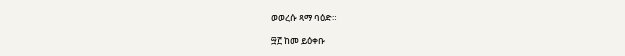ወወረሱ ጻማ ባዕድ።

፵፫ ከመ ይዕቀቡ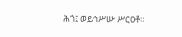ሕጎ፤ ወይኅሥሡ ሥርዐቶ።